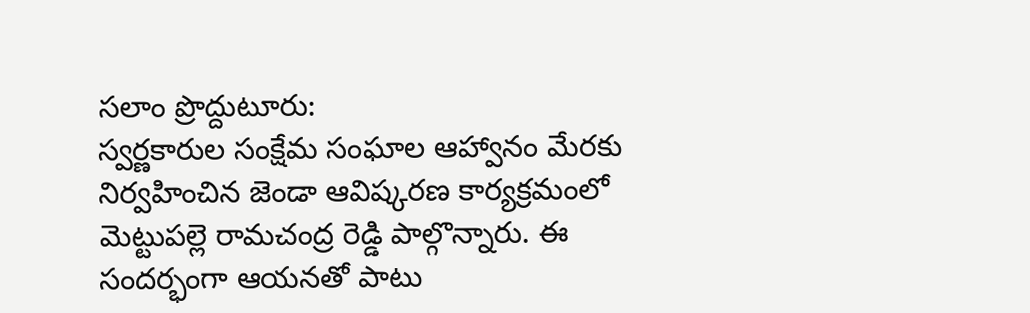సలాం ప్రొద్దుటూరు:
స్వర్ణకారుల సంక్షేమ సంఘాల ఆహ్వానం మేరకు నిర్వహించిన జెండా ఆవిష్కరణ కార్యక్రమంలో మెట్టుపల్లె రామచంద్ర రెడ్డి పాల్గొన్నారు. ఈ సందర్భంగా ఆయనతో పాటు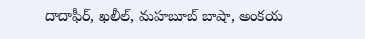దాదాఫీర్, ఖలీల్, మహబూబ్ బాషా, అంకయ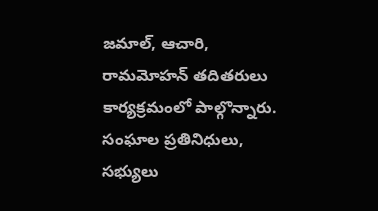జమాల్, ఆచారి, రామమోహన్ తదితరులు కార్యక్రమంలో పాల్గొన్నారు. సంఘాల ప్రతినిధులు, సభ్యులు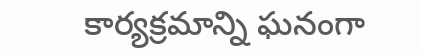కార్యక్రమాన్ని ఘనంగా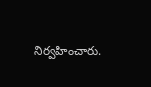నిర్వహించారు.